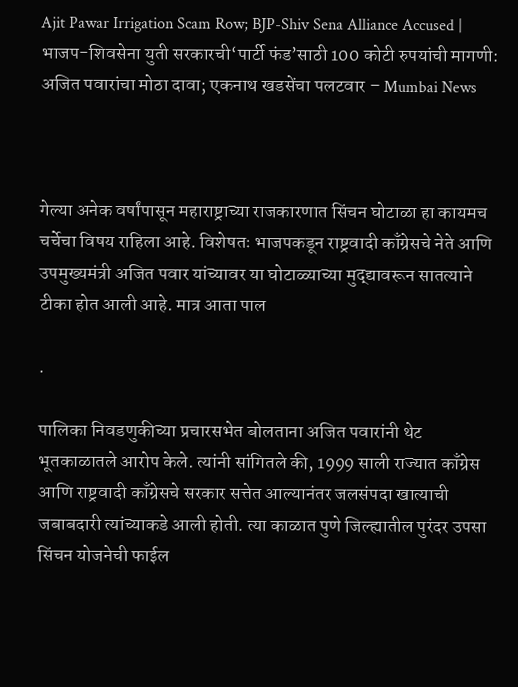Ajit Pawar Irrigation Scam Row; BJP-Shiv Sena Alliance Accused | भाजप-शिवसेना युती सरकारची‘पार्टी फंड’साठी 100 कोटी रुपयांची मागणी: अजित पवारांचा मोठा दावा; एकनाथ खडसेंचा पलटवार – Mumbai News



गेल्या अनेक वर्षांपासून महाराष्ट्राच्या राजकारणात सिंचन घोटाळा हा कायमच चर्चेचा विषय राहिला आहे. विशेषतः भाजपकडून राष्ट्रवादी काँग्रेसचे नेते आणि उपमुख्यमंत्री अजित पवार यांच्यावर या घोटाळ्याच्या मुद्द्यावरून सातत्याने टीका होत आली आहे. मात्र आता पाल

.

पालिका निवडणुकीच्या प्रचारसभेत बोलताना अजित पवारांनी थेट भूतकाळातले आरोप केले. त्यांनी सांगितले की, 1999 साली राज्यात काँग्रेस आणि राष्ट्रवादी काँग्रेसचे सरकार सत्तेत आल्यानंतर जलसंपदा खात्याची जबाबदारी त्यांच्याकडे आली होती. त्या काळात पुणे जिल्ह्यातील पुरंदर उपसा सिंचन योजनेची फाईल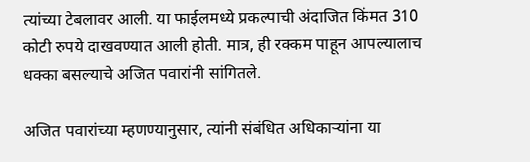त्यांच्या टेबलावर आली. या फाईलमध्ये प्रकल्पाची अंदाजित किंमत 310 कोटी रुपये दाखवण्यात आली होती. मात्र, ही रक्कम पाहून आपल्यालाच धक्का बसल्याचे अजित पवारांनी सांगितले.

अजित पवारांच्या म्हणण्यानुसार, त्यांनी संबंधित अधिकाऱ्यांना या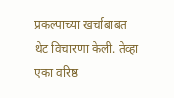प्रकल्पाच्या खर्चाबाबत थेट विचारणा केली. तेव्हा एका वरिष्ठ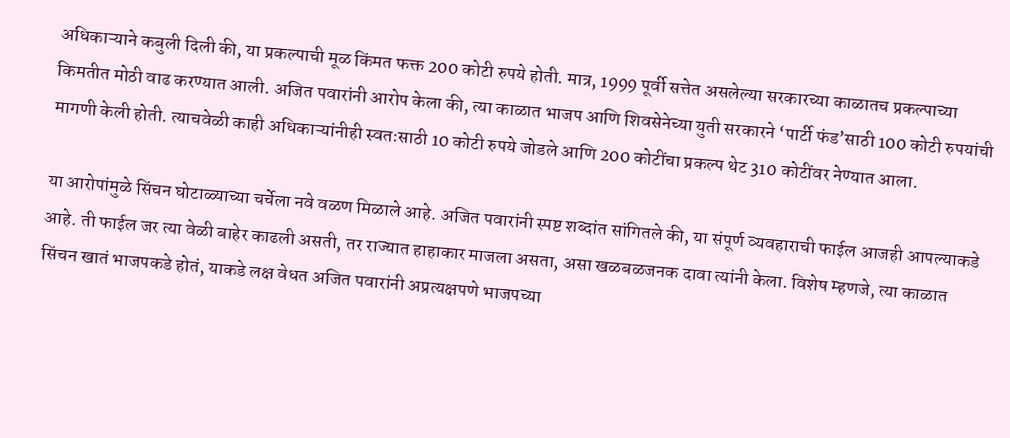अधिकाऱ्याने कबुली दिली की, या प्रकल्पाची मूळ किंमत फक्त 200 कोटी रुपये होती. मात्र, 1999 पूर्वी सत्तेत असलेल्या सरकारच्या काळातच प्रकल्पाच्या किमतीत मोठी वाढ करण्यात आली. अजित पवारांनी आरोप केला की, त्या काळात भाजप आणि शिवसेनेच्या युती सरकारने ‘पार्टी फंड’साठी 100 कोटी रुपयांची मागणी केली होती. त्याचवेळी काही अधिकाऱ्यांनीही स्वतःसाठी 10 कोटी रुपये जोडले आणि 200 कोटींचा प्रकल्प थेट 310 कोटींवर नेण्यात आला.

या आरोपांमुळे सिंचन घोटाळ्याच्या चर्चेला नवे वळण मिळाले आहे. अजित पवारांनी स्पष्ट शब्दांत सांगितले की, या संपूर्ण व्यवहाराची फाईल आजही आपल्याकडे आहे. ती फाईल जर त्या वेळी बाहेर काढली असती, तर राज्यात हाहाकार माजला असता, असा खळबळजनक दावा त्यांनी केला. विशेष म्हणजे, त्या काळात सिंचन खातं भाजपकडे होतं, याकडे लक्ष वेधत अजित पवारांनी अप्रत्यक्षपणे भाजपच्या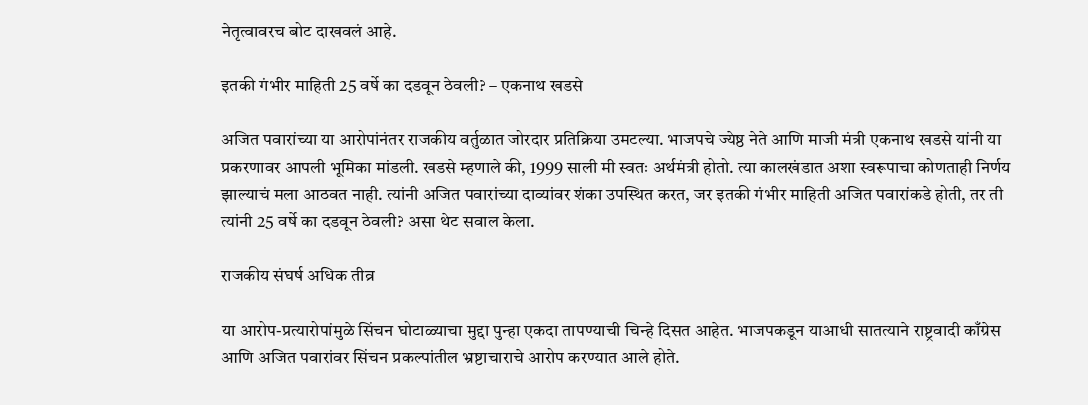नेतृत्वावरच बोट दाखवलं आहे.

इतकी गंभीर माहिती 25 वर्षे का दडवून ठेवली? – एकनाथ खडसे

अजित पवारांच्या या आरोपांनंतर राजकीय वर्तुळात जोरदार प्रतिक्रिया उमटल्या. भाजपचे ज्येष्ठ नेते आणि माजी मंत्री एकनाथ खडसे यांनी या प्रकरणावर आपली भूमिका मांडली. खडसे म्हणाले की, 1999 साली मी स्वतः अर्थमंत्री होतो. त्या कालखंडात अशा स्वरूपाचा कोणताही निर्णय झाल्याचं मला आठवत नाही. त्यांनी अजित पवारांच्या दाव्यांवर शंका उपस्थित करत, जर इतकी गंभीर माहिती अजित पवारांकडे होती, तर ती त्यांनी 25 वर्षे का दडवून ठेवली? असा थेट सवाल केला.

राजकीय संघर्ष अधिक तीव्र

या आरोप-प्रत्यारोपांमुळे सिंचन घोटाळ्याचा मुद्दा पुन्हा एकदा तापण्याची चिन्हे दिसत आहेत. भाजपकडून याआधी सातत्याने राष्ट्रवादी काँग्रेस आणि अजित पवारांवर सिंचन प्रकल्पांतील भ्रष्टाचाराचे आरोप करण्यात आले होते.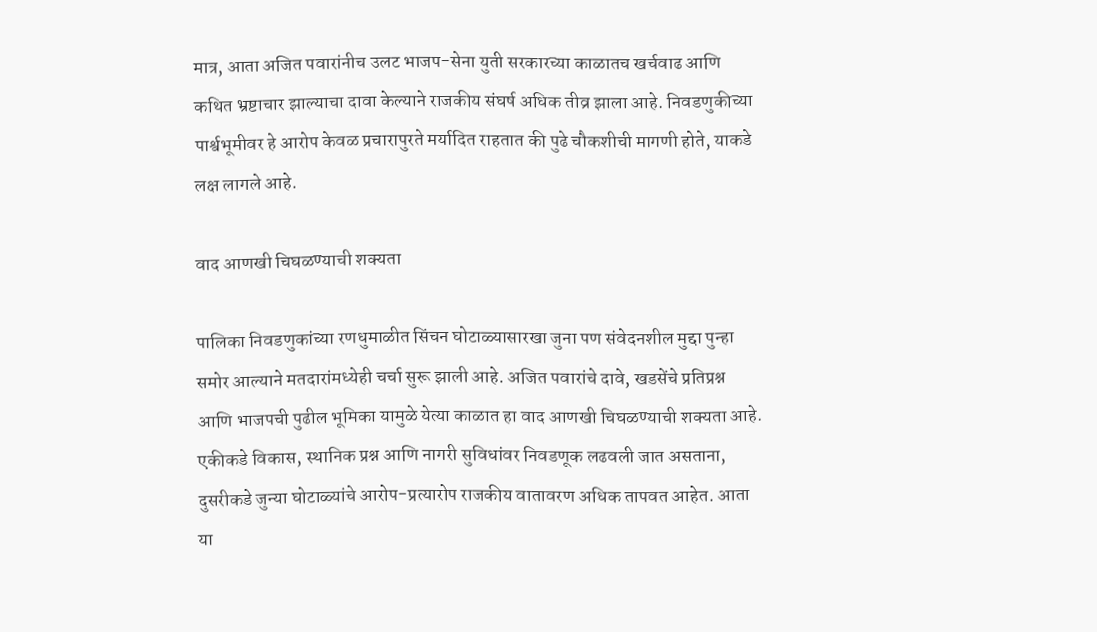मात्र, आता अजित पवारांनीच उलट भाजप-सेना युती सरकारच्या काळातच खर्चवाढ आणि कथित भ्रष्टाचार झाल्याचा दावा केल्याने राजकीय संघर्ष अधिक तीव्र झाला आहे. निवडणुकीच्या पार्श्वभूमीवर हे आरोप केवळ प्रचारापुरते मर्यादित राहतात की पुढे चौकशीची मागणी होते, याकडे लक्ष लागले आहे.

वाद आणखी चिघळण्याची शक्यता

पालिका निवडणुकांच्या रणधुमाळीत सिंचन घोटाळ्यासारखा जुना पण संवेदनशील मुद्दा पुन्हा समोर आल्याने मतदारांमध्येही चर्चा सुरू झाली आहे. अजित पवारांचे दावे, खडसेंचे प्रतिप्रश्न आणि भाजपची पुढील भूमिका यामुळे येत्या काळात हा वाद आणखी चिघळण्याची शक्यता आहे. एकीकडे विकास, स्थानिक प्रश्न आणि नागरी सुविधांवर निवडणूक लढवली जात असताना, दुसरीकडे जुन्या घोटाळ्यांचे आरोप-प्रत्यारोप राजकीय वातावरण अधिक तापवत आहेत. आता या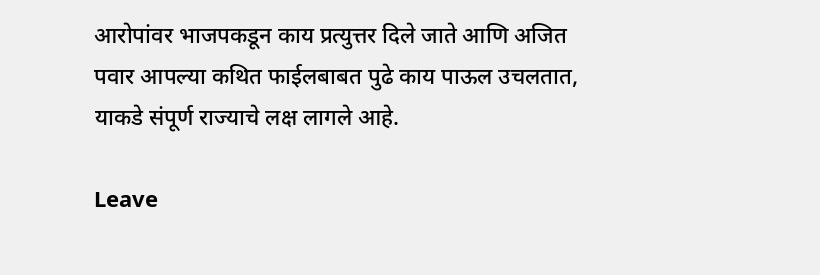आरोपांवर भाजपकडून काय प्रत्युत्तर दिले जाते आणि अजित पवार आपल्या कथित फाईलबाबत पुढे काय पाऊल उचलतात, याकडे संपूर्ण राज्याचे लक्ष लागले आहे.

Leave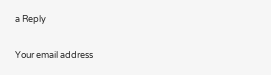a Reply

Your email address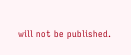will not be published.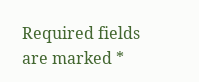Required fields are marked *